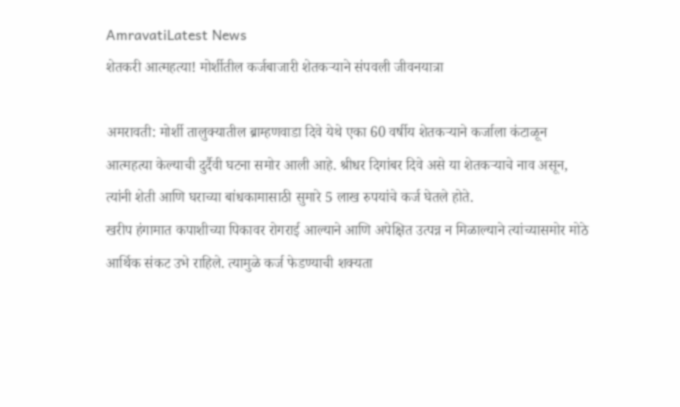AmravatiLatest News
शेतकरी आत्महत्या! मोर्शीतील कर्जबाजारी शेतकऱ्याने संपवली जीवनयात्रा

अमरावती: मोर्शी तालुक्यातील ब्राम्हणवाडा दिवे येथे एका 60 वर्षीय शेतकऱ्याने कर्जाला कंटाळून आत्महत्या केल्याची दुर्दैवी घटना समोर आली आहे. श्रीधर दिगांबर दिवे असे या शेतकऱ्याचे नाव असून, त्यांनी शेती आणि घराच्या बांधकामासाठी सुमारे 5 लाख रुपयांचे कर्ज घेतले होते.
खरीप हंगामात कपाशीच्या पिकावर रोगराई आल्याने आणि अपेक्षित उत्पन्न न मिळाल्याने त्यांच्यासमोर मोठे आर्थिक संकट उभे राहिले. त्यामुळे कर्ज फेडण्याची शक्यता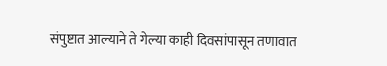संपुष्टात आल्याने ते गेल्या काही दिवसांपासून तणावात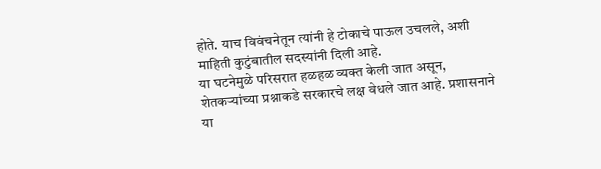होते. याच विवंचनेतून त्यांनी हे टोकाचे पाऊल उचलले, अशी माहिती कुटुंबातील सदस्यांनी दिली आहे.
या घटनेमुळे परिसरात हळहळ व्यक्त केली जात असून, शेतकऱ्यांच्या प्रश्नाकडे सरकारचे लक्ष वेधले जात आहे. प्रशासनाने या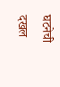घटनेची दखल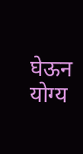घेऊन योग्य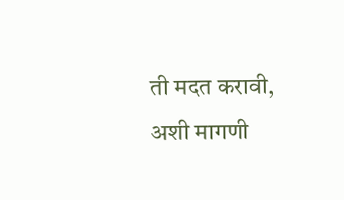ती मदत करावी, अशी मागणी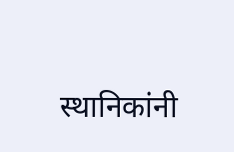स्थानिकांनी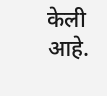केली आहे.